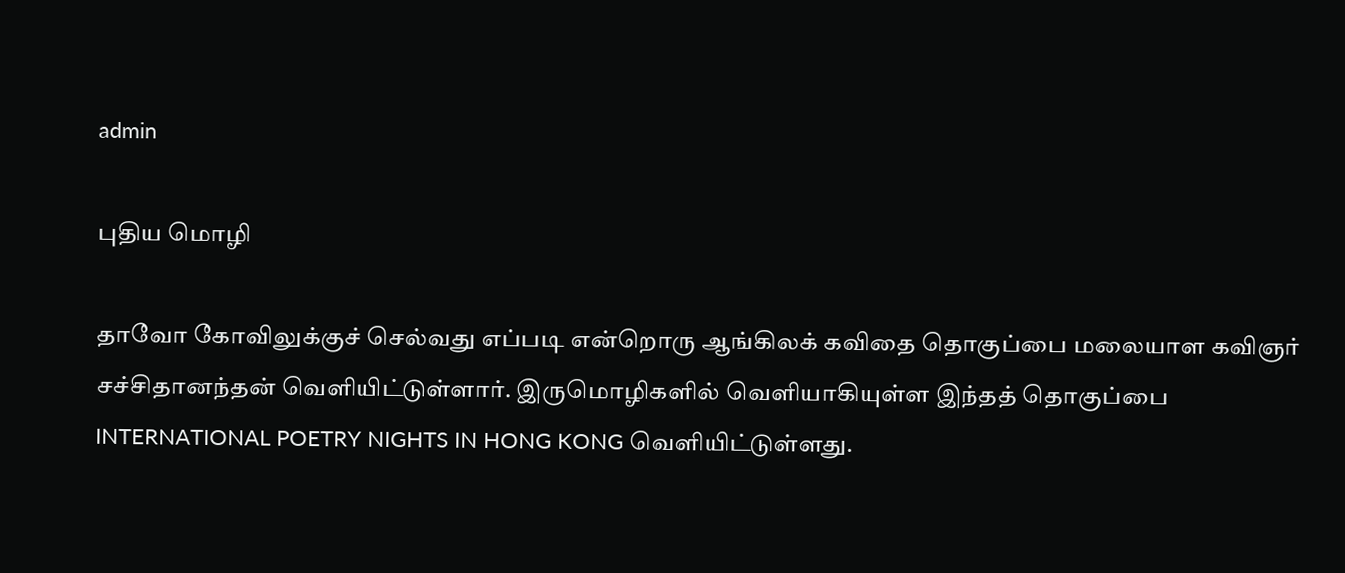admin

புதிய மொழி

தாவோ கோவிலுக்குச் செல்வது எப்படி என்றொரு ஆங்கிலக் கவிதை தொகுப்பை மலையாள கவிஞர் சச்சிதானந்தன் வெளியிட்டுள்ளார். இருமொழிகளில் வெளியாகியுள்ள இந்தத் தொகுப்பை INTERNATIONAL POETRY NIGHTS IN HONG KONG வெளியிட்டுள்ளது.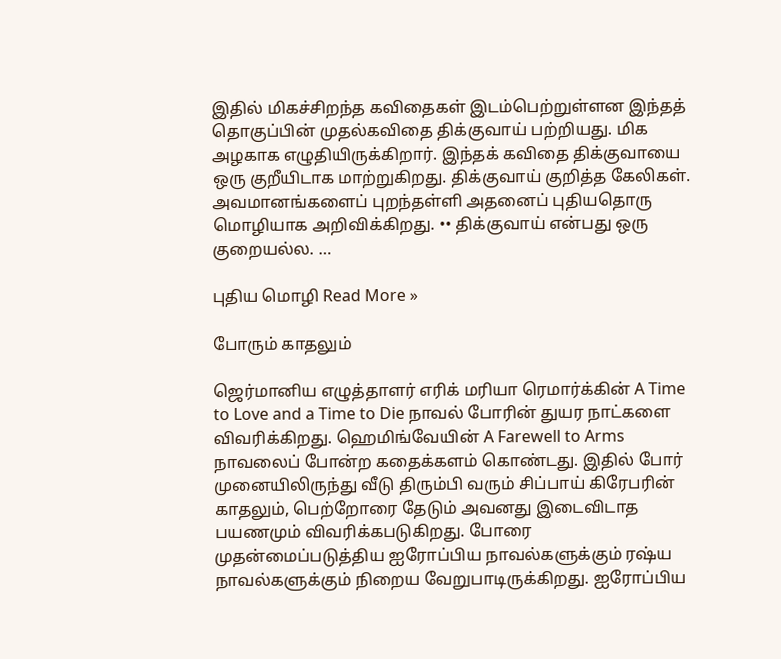இதில் மிகச்சிறந்த கவிதைகள் இடம்பெற்றுள்ளன இந்தத் தொகுப்பின் முதல்கவிதை திக்குவாய் பற்றியது. மிக அழகாக எழுதியிருக்கிறார். இந்தக் கவிதை திக்குவாயை ஒரு குறீயிடாக மாற்றுகிறது. திக்குவாய் குறித்த கேலிகள். அவமானங்களைப் புறந்தள்ளி அதனைப் புதியதொரு மொழியாக அறிவிக்கிறது. •• திக்குவாய் என்பது ஒரு குறையல்ல. …

புதிய மொழி Read More »

போரும் காதலும்

ஜெர்மானிய எழுத்தாளர் எரிக் மரியா ரெமார்க்கின் A Time to Love and a Time to Die நாவல் போரின் துயர நாட்களை விவரிக்கிறது. ஹெமிங்வேயின் A Farewell to Arms நாவலைப் போன்ற கதைக்களம் கொண்டது. இதில் போர் முனையிலிருந்து வீடு திரும்பி வரும் சிப்பாய் கிரேபரின் காதலும், பெற்றோரை தேடும் அவனது இடைவிடாத பயணமும் விவரிக்கபடுகிறது. போரை முதன்மைப்படுத்திய ஐரோப்பிய நாவல்களுக்கும் ரஷ்ய நாவல்களுக்கும் நிறைய வேறுபாடிருக்கிறது. ஐரோப்பிய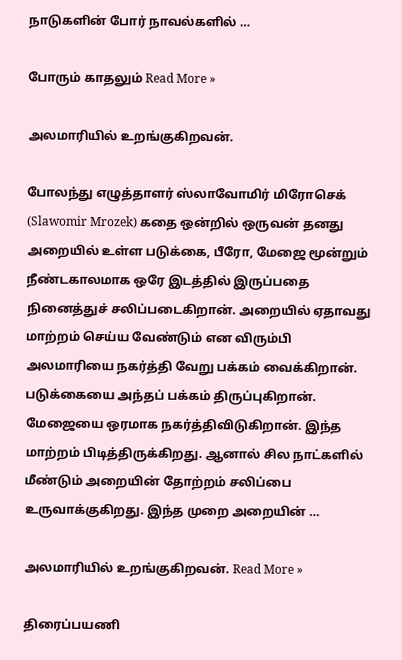நாடுகளின் போர் நாவல்களில் …

போரும் காதலும் Read More »

அலமாரியில் உறங்குகிறவன்.

போலந்து எழுத்தாளர் ஸ்லாவோமிர் மிரோசெக் (Slawomir Mrozek) கதை ஒன்றில் ஒருவன் தனது அறையில் உள்ள படுக்கை, பீரோ, மேஜை மூன்றும் நீண்டகாலமாக ஒரே இடத்தில் இருப்பதை நினைத்துச் சலிப்படைகிறான். அறையில் ஏதாவது மாற்றம் செய்ய வேண்டும் என விரும்பி அலமாரியை நகர்த்தி வேறு பக்கம் வைக்கிறான். படுக்கையை அந்தப் பக்கம் திருப்புகிறான். மேஜையை ஒரமாக நகர்த்திவிடுகிறான். இந்த மாற்றம் பிடித்திருக்கிறது. ஆனால் சில நாட்களில் மீண்டும் அறையின் தோற்றம் சலிப்பை உருவாக்குகிறது. இந்த முறை அறையின் …

அலமாரியில் உறங்குகிறவன். Read More »

திரைப்பயணி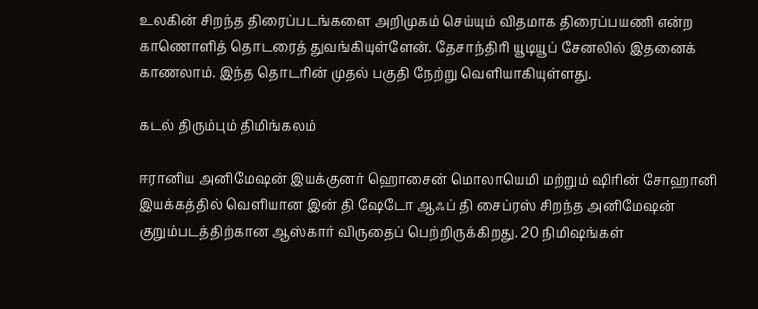உலகின் சிறந்த திரைப்படங்களை அறிமுகம் செய்யும் விதமாக திரைப்பயணி என்ற காணொளித் தொடரைத் துவங்கியுள்ளேன். தேசாந்திரி யூடியூப் சேனலில் இதனைக் காணலாம். இந்த தொடரின் முதல் பகுதி நேற்று வெளியாகியுள்ளது.

கடல் திரும்பும் திமிங்கலம்

ஈரானிய அனிமேஷன் இயக்குனர் ஹொசைன் மொலாயெமி மற்றும் ஷிரின் சோஹானி இயக்கத்தில் வெளியான இன் தி ஷேடோ ஆஃப் தி சைப்ரஸ் சிறந்த அனிமேஷன் குறும்படத்திற்கான ஆஸ்கார் விருதைப் பெற்றிருக்கிறது. 20 நிமிஷங்கள்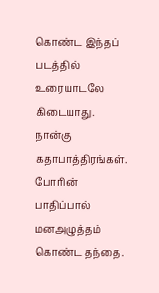கொண்ட இந்தப் படத்தில் உரையாடலே கிடையாது. நான்கு கதாபாத்திரங்கள். போரின் பாதிப்பால் மனஅழுத்தம் கொண்ட தந்தை.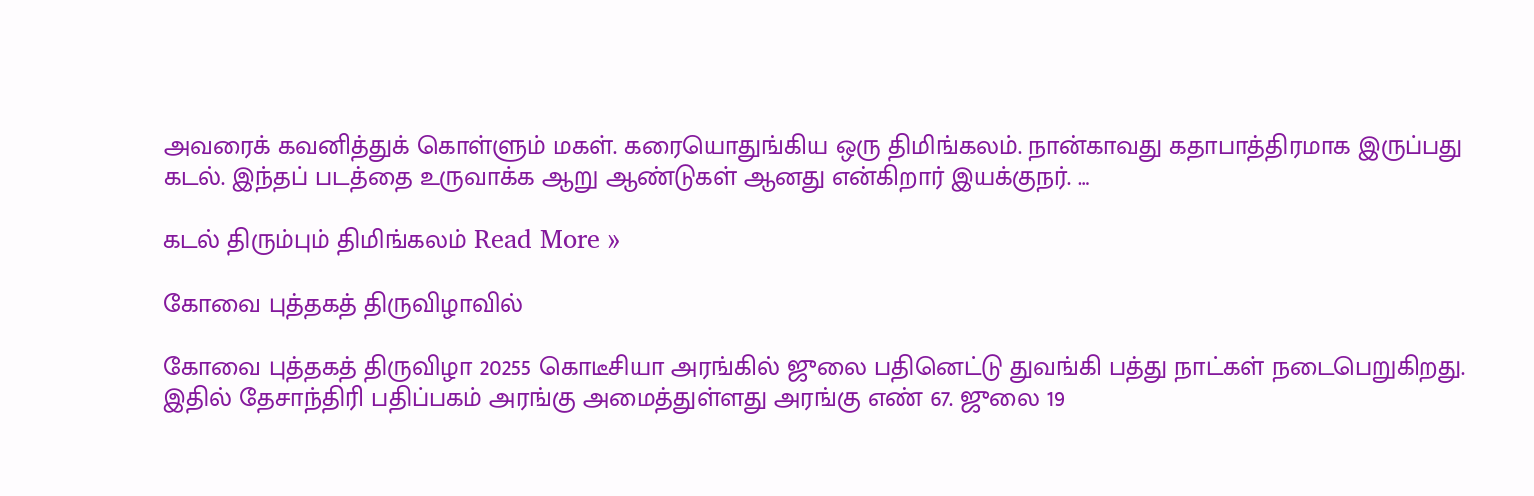அவரைக் கவனித்துக் கொள்ளும் மகள். கரையொதுங்கிய ஒரு திமிங்கலம். நான்காவது கதாபாத்திரமாக இருப்பது கடல். இந்தப் படத்தை உருவாக்க ஆறு ஆண்டுகள் ஆனது என்கிறார் இயக்குநர். …

கடல் திரும்பும் திமிங்கலம் Read More »

கோவை புத்தகத் திருவிழாவில்

கோவை புத்தகத் திருவிழா 20255 கொடீசியா அரங்கில் ஜுலை பதினெட்டு துவங்கி பத்து நாட்கள் நடைபெறுகிறது. இதில் தேசாந்திரி பதிப்பகம் அரங்கு அமைத்துள்ளது அரங்கு எண் 67. ஜுலை 19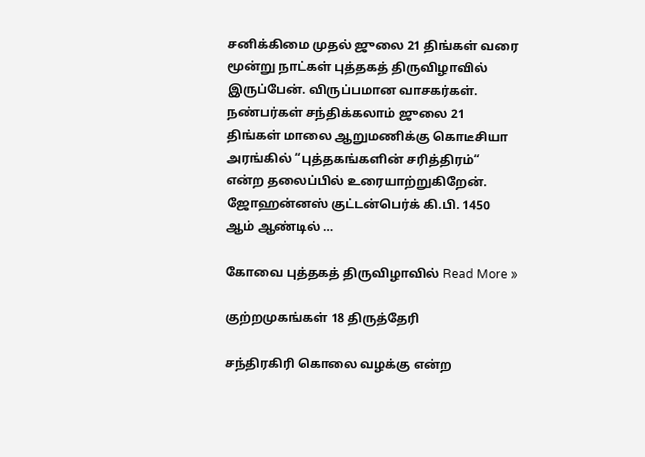சனிக்கிமை முதல் ஜுலை 21 திங்கள் வரை மூன்று நாட்கள் புத்தகத் திருவிழாவில் இருப்பேன். விருப்பமான வாசகர்கள். நண்பர்கள் சந்திக்கலாம் ஜுலை 21 திங்கள் மாலை ஆறுமணிக்கு கொடீசியா அரங்கில் “புத்தகங்களின் சரித்திரம்“ என்ற தலைப்பில் உரையாற்றுகிறேன். ஜோஹன்னஸ் குட்டன்பெர்க் கி.பி. 1450 ஆம் ஆண்டில் …

கோவை புத்தகத் திருவிழாவில் Read More »

குற்றமுகங்கள் 18 திருத்தேரி

சந்திரகிரி கொலை வழக்கு என்ற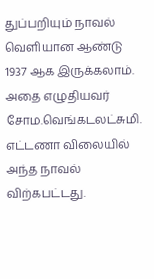துப்பறியும் நாவல் வெளியான ஆண்டு 1937 ஆக இருக்கலாம். அதை எழுதியவர் சோம.வெங்கடலட்சுமி. எட்டணா விலையில் அந்த நாவல் விற்கபட்டது.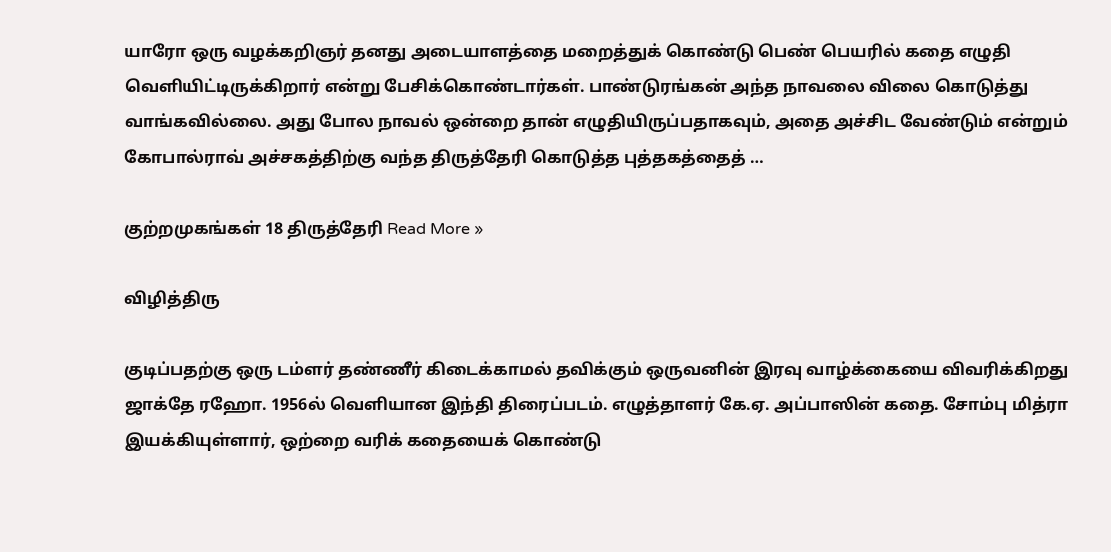யாரோ ஒரு வழக்கறிஞர் தனது அடையாளத்தை மறைத்துக் கொண்டு பெண் பெயரில் கதை எழுதி வெளியிட்டிருக்கிறார் என்று பேசிக்கொண்டார்கள். பாண்டுரங்கன் அந்த நாவலை விலை கொடுத்து வாங்கவில்லை. அது போல நாவல் ஒன்றை தான் எழுதியிருப்பதாகவும், அதை அச்சிட வேண்டும் என்றும் கோபால்ராவ் அச்சகத்திற்கு வந்த திருத்தேரி கொடுத்த புத்தகத்தைத் …

குற்றமுகங்கள் 18 திருத்தேரி Read More »

விழித்திரு

குடிப்பதற்கு ஒரு டம்ளர் தண்ணீர் கிடைக்காமல் தவிக்கும் ஒருவனின் இரவு வாழ்க்கையை விவரிக்கிறது ஜாக்தே ரஹோ. 1956ல் வெளியான இந்தி திரைப்படம். எழுத்தாளர் கே.ஏ. அப்பாஸின் கதை. சோம்பு மித்ரா இயக்கியுள்ளார், ஒற்றை வரிக் கதையைக் கொண்டு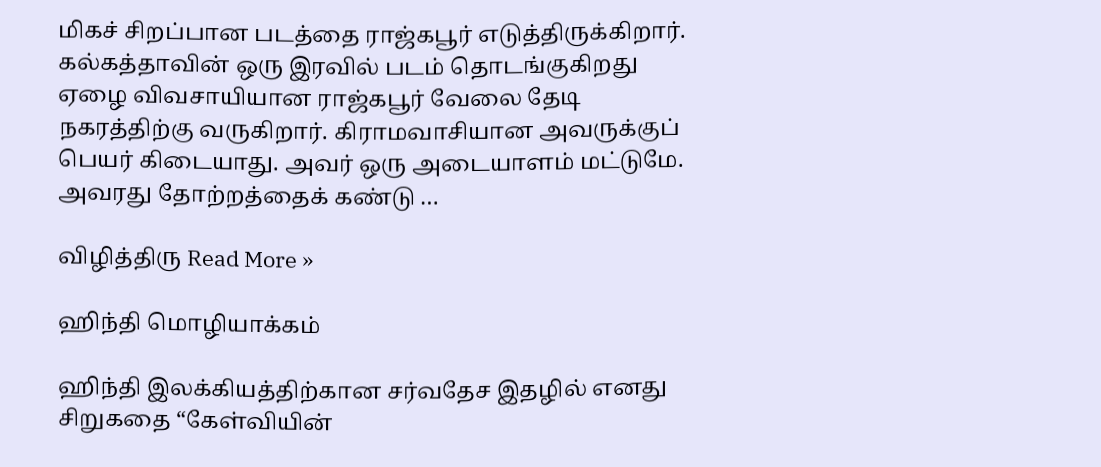மிகச் சிறப்பான படத்தை ராஜ்கபூர் எடுத்திருக்கிறார். கல்கத்தாவின் ஒரு இரவில் படம் தொடங்குகிறது ஏழை விவசாயியான ராஜ்கபூர் வேலை தேடி நகரத்திற்கு வருகிறார். கிராமவாசியான அவருக்குப் பெயர் கிடையாது. அவர் ஒரு அடையாளம் மட்டுமே. அவரது தோற்றத்தைக் கண்டு …

விழித்திரு Read More »

ஹிந்தி மொழியாக்கம்

ஹிந்தி இலக்கியத்திற்கான சர்வதேச இதழில் எனது சிறுகதை “கேள்வியின்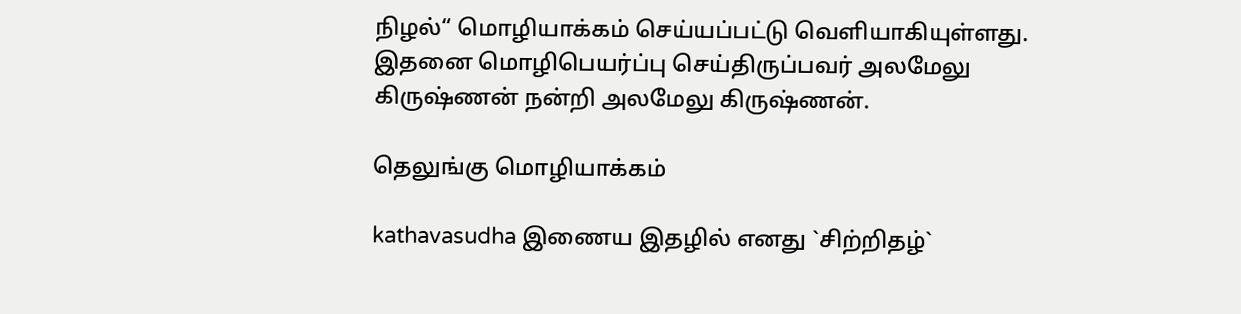நிழல்“ மொழியாக்கம் செய்யப்பட்டு வெளியாகியுள்ளது. இதனை மொழிபெயர்ப்பு செய்திருப்பவர் அலமேலு கிருஷ்ணன் நன்றி அலமேலு கிருஷ்ணன்.

தெலுங்கு மொழியாக்கம்

kathavasudha இணைய இதழில் எனது `சிற்றிதழ்`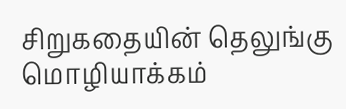சிறுகதையின் தெலுங்கு மொழியாக்கம்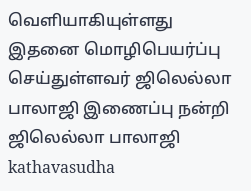வெளியாகியுள்ளது இதனை மொழிபெயர்ப்பு செய்துள்ளவர் ஜிலெல்லா பாலாஜி இணைப்பு நன்றி ஜிலெல்லா பாலாஜி kathavasudha